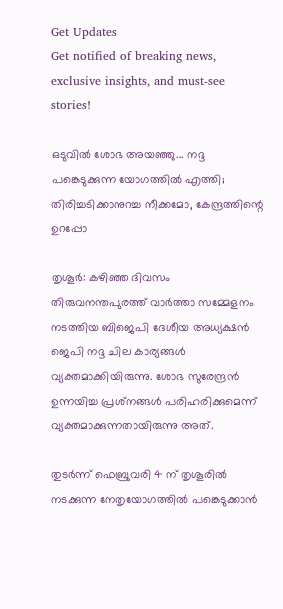Get Updates
Get notified of breaking news, exclusive insights, and must-see stories!

ഒടുവില്‍ ശോഭ അയഞ്ഞു... നദ്ദ പങ്കെടുക്കുന്ന യോഗത്തിൽ എത്തി; തിരിച്ചടിക്കാനുറച്ച നീക്കമോ, കേന്ദ്രത്തിന്റെ ഉറപ്പോ

തൃശൂര്‍: കഴിഞ്ഞ ദിവസം തിരുവനന്തപുരത്ത് വാര്‍ത്താ സമ്മേളനം നടത്തിയ ബിജെപി ദേശീയ അധ്യക്ഷന്‍ ജെപി നദ്ദ ചില കാര്യങ്ങള്‍ വ്യക്തമാക്കിയിരുന്നു. ശോഭ സുരേന്ദ്രന്‍ ഉന്നയിച്ച പ്രശ്‌നങ്ങള്‍ പരിഹരിക്കുമെന്ന് വ്യക്തമാക്കുന്നതായിരുന്നു അത്.

തുടര്‍ന്ന് ഫെബ്രുവരി 4 ന് തൃശൂരില്‍ നടക്കുന്ന നേതൃയോഗത്തില്‍ പങ്കെടുക്കാന്‍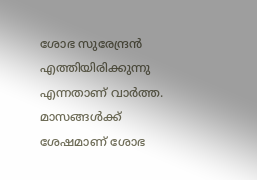ശോഭ സുരേന്ദ്രന്‍ എത്തിയിരിക്കുന്നു എന്നതാണ് വാര്‍ത്ത. മാസങ്ങള്‍ക്ക് ശേഷമാണ് ശോഭ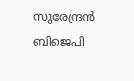സുരേന്ദ്രന്‍ ബിജെപി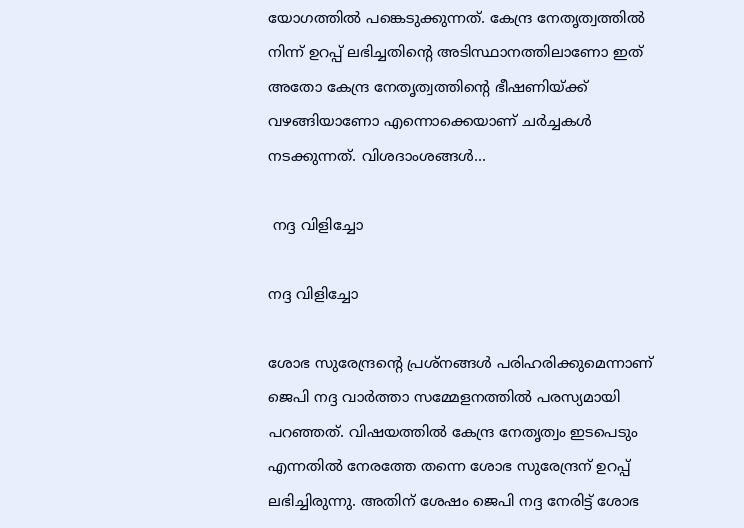യോഗത്തില്‍ പങ്കെടുക്കുന്നത്. കേന്ദ്ര നേതൃത്വത്തില്‍ നിന്ന് ഉറപ്പ് ലഭിച്ചതിന്റെ അടിസ്ഥാനത്തിലാണോ ഇത് അതോ കേന്ദ്ര നേതൃത്വത്തിന്റെ ഭീഷണിയ്ക്ക് വഴങ്ങിയാണോ എന്നൊക്കെയാണ് ചര്‍ച്ചകള്‍ നടക്കുന്നത്. വിശദാംശങ്ങള്‍...

 നദ്ദ വിളിച്ചോ

നദ്ദ വിളിച്ചോ

ശോഭ സുരേന്ദ്രന്റെ പ്രശ്‌നങ്ങള്‍ പരിഹരിക്കുമെന്നാണ് ജെപി നദ്ദ വാര്‍ത്താ സമ്മേളനത്തില്‍ പരസ്യമായി പറഞ്ഞത്. വിഷയത്തില്‍ കേന്ദ്ര നേതൃത്വം ഇടപെടും എന്നതില്‍ നേരത്തേ തന്നെ ശോഭ സുരേന്ദ്രന് ഉറപ്പ് ലഭിച്ചിരുന്നു. അതിന് ശേഷം ജെപി നദ്ദ നേരിട്ട് ശോഭ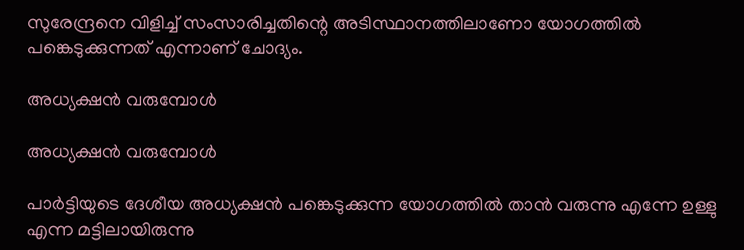സുരേന്ദ്രനെ വിളിച്ച് സംസാരിച്ചതിന്റെ അടിസ്ഥാനത്തിലാണോ യോഗത്തില്‍ പങ്കെടുക്കുന്നത് എന്നാണ് ചോദ്യം.

അധ്യക്ഷന്‍ വരുമ്പോള്‍

അധ്യക്ഷന്‍ വരുമ്പോള്‍

പാര്‍ട്ടിയുടെ ദേശീയ അധ്യക്ഷന്‍ പങ്കെടുക്കുന്ന യോഗത്തില്‍ താന്‍ വരുന്നു എന്നേ ഉള്ളു എന്ന മട്ടിലായിരുന്നു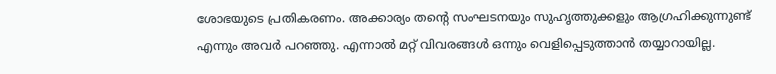ശോഭയുടെ പ്രതികരണം. അക്കാര്യം തന്റെ സംഘടനയും സുഹൃത്തുക്കളും ആഗ്രഹിക്കുന്നുണ്ട് എന്നും അവര്‍ പറഞ്ഞു. എന്നാല്‍ മറ്റ് വിവരങ്ങള്‍ ഒന്നും വെളിപ്പെടുത്താന്‍ തയ്യാറായില്ല.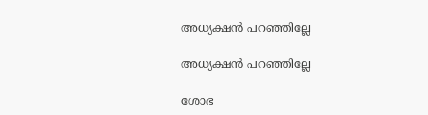അധ്യക്ഷന്‍ പറഞ്ഞില്ലേ

അധ്യക്ഷന്‍ പറഞ്ഞില്ലേ

ശോഭ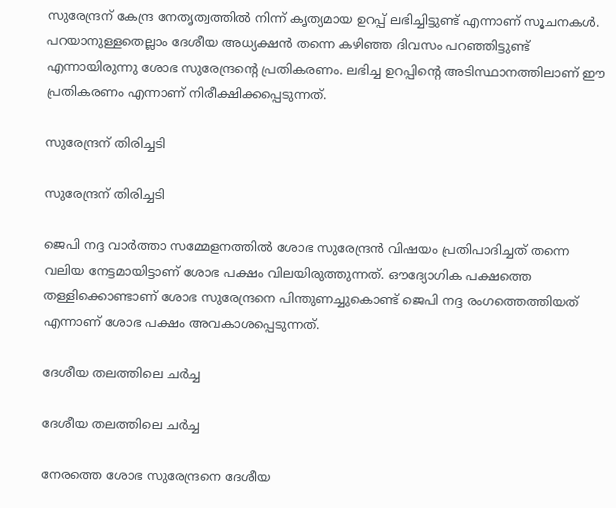സുരേന്ദ്രന് കേന്ദ്ര നേതൃത്വത്തില്‍ നിന്ന് കൃത്യമായ ഉറപ്പ് ലഭിച്ചിട്ടുണ്ട് എന്നാണ് സൂചനകള്‍. പറയാനുള്ളതെല്ലാം ദേശീയ അധ്യക്ഷന്‍ തന്നെ കഴിഞ്ഞ ദിവസം പറഞ്ഞിട്ടുണ്ട് എന്നായിരുന്നു ശോഭ സുരേന്ദ്രന്റെ പ്രതികരണം. ലഭിച്ച ഉറപ്പിന്റെ അടിസ്ഥാനത്തിലാണ് ഈ പ്രതികരണം എന്നാണ് നിരീക്ഷിക്കപ്പെടുന്നത്.

സുരേന്ദ്രന് തിരിച്ചടി

സുരേന്ദ്രന് തിരിച്ചടി

ജെപി നദ്ദ വാര്‍ത്താ സമ്മേളനത്തില്‍ ശോഭ സുരേന്ദ്രന്‍ വിഷയം പ്രതിപാദിച്ചത് തന്നെ വലിയ നേട്ടമായിട്ടാണ് ശോഭ പക്ഷം വിലയിരുത്തുന്നത്. ഔദ്യോഗിക പക്ഷത്തെ തള്ളിക്കൊണ്ടാണ് ശോഭ സുരേന്ദ്രനെ പിന്തുണച്ചുകൊണ്ട് ജെപി നദ്ദ രംഗത്തെത്തിയത് എന്നാണ് ശോഭ പക്ഷം അവകാശപ്പെടുന്നത്.

ദേശീയ തലത്തിലെ ചര്‍ച്ച

ദേശീയ തലത്തിലെ ചര്‍ച്ച

നേരത്തെ ശോഭ സുരേന്ദ്രനെ ദേശീയ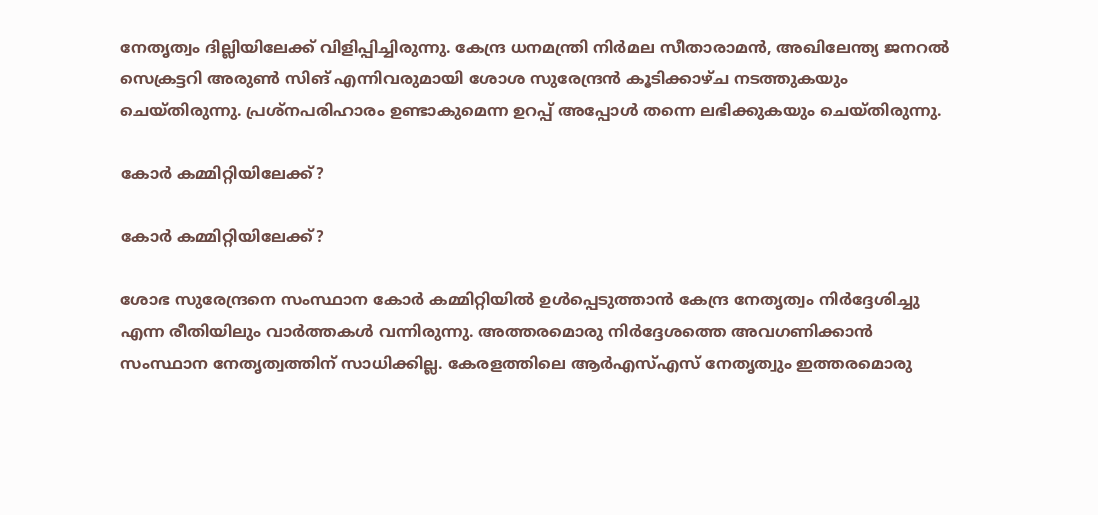നേതൃത്വം ദില്ലിയിലേക്ക് വിളിപ്പിച്ചിരുന്നു. കേന്ദ്ര ധനമന്ത്രി നിര്‍മല സീതാരാമന്‍, അഖിലേന്ത്യ ജനറല്‍ സെക്രട്ടറി അരുണ്‍ സിങ് എന്നിവരുമായി ശോശ സുരേന്ദ്രന്‍ കൂടിക്കാഴ്ച നടത്തുകയും ചെയ്തിരുന്നു. പ്രശ്‌നപരിഹാരം ഉണ്ടാകുമെന്ന ഉറപ്പ് അപ്പോള്‍ തന്നെ ലഭിക്കുകയും ചെയ്തിരുന്നു.

കോര്‍ കമ്മിറ്റിയിലേക്ക്?

കോര്‍ കമ്മിറ്റിയിലേക്ക്?

ശോഭ സുരേന്ദ്രനെ സംസ്ഥാന കോര്‍ കമ്മിറ്റിയില്‍ ഉള്‍പ്പെടുത്താന്‍ കേന്ദ്ര നേതൃത്വം നിര്‍ദ്ദേശിച്ചു എന്ന രീതിയിലും വാര്‍ത്തകള്‍ വന്നിരുന്നു. അത്തരമൊരു നിര്‍ദ്ദേശത്തെ അവഗണിക്കാന്‍ സംസ്ഥാന നേതൃത്വത്തിന് സാധിക്കില്ല. കേരളത്തിലെ ആര്‍എസ്എസ് നേതൃത്വും ഇത്തരമൊരു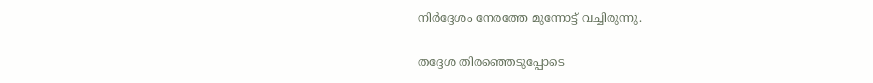നിര്‍ദ്ദേശം നേരത്തേ മുന്നോട്ട് വച്ചിരുന്നു.

തദ്ദേശ തിരഞ്ഞെടുപ്പോടെ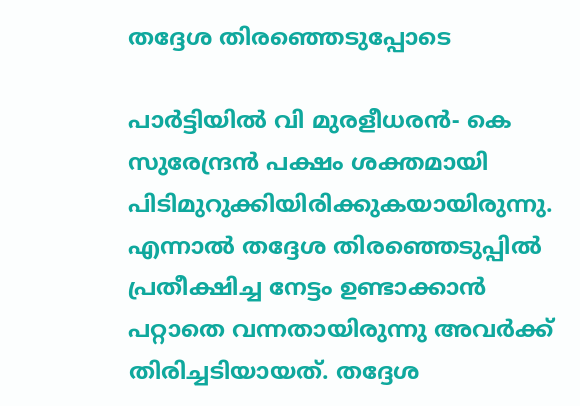തദ്ദേശ തിരഞ്ഞെടുപ്പോടെ

പാര്‍ട്ടിയില്‍ വി മുരളീധരന്‍- കെ സുരേന്ദ്രന്‍ പക്ഷം ശക്തമായി പിടിമുറുക്കിയിരിക്കുകയായിരുന്നു. എന്നാല്‍ തദ്ദേശ തിരഞ്ഞെടുപ്പില്‍ പ്രതീക്ഷിച്ച നേട്ടം ഉണ്ടാക്കാന്‍ പറ്റാതെ വന്നതായിരുന്നു അവര്‍ക്ക് തിരിച്ചടിയായത്. തദ്ദേശ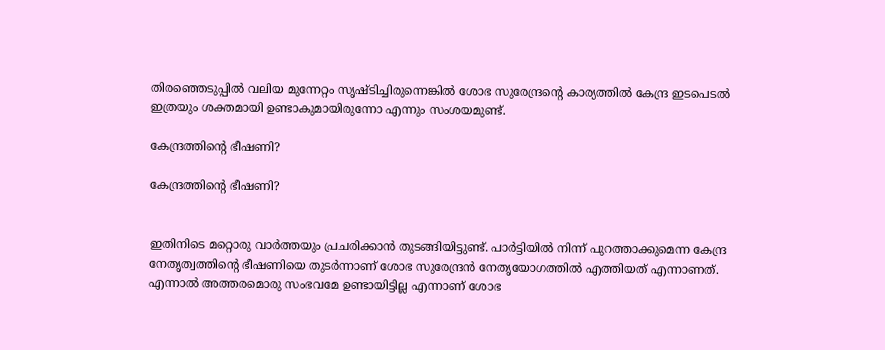തിരഞ്ഞെടുപ്പില്‍ വലിയ മുന്നേറ്റം സൃഷ്ടിച്ചിരുന്നെങ്കില്‍ ശോഭ സുരേന്ദ്രന്റെ കാര്യത്തില്‍ കേന്ദ്ര ഇടപെടല്‍ ഇത്രയും ശക്തമായി ഉണ്ടാകുമായിരുന്നോ എന്നും സംശയമുണ്ട്.

കേന്ദ്രത്തിന്റെ ഭീഷണി?

കേന്ദ്രത്തിന്റെ ഭീഷണി?


ഇതിനിടെ മറ്റൊരു വാര്‍ത്തയും പ്രചരിക്കാന്‍ തുടങ്ങിയിട്ടുണ്ട്. പാര്‍ട്ടിയില്‍ നിന്ന് പുറത്താക്കുമെന്ന കേന്ദ്ര നേതൃത്വത്തിന്റെ ഭീഷണിയെ തുടര്‍ന്നാണ് ശോഭ സുരേന്ദ്രന്‍ നേതൃയോഗത്തില്‍ എത്തിയത് എന്നാണത്. എന്നാല്‍ അത്തരമൊരു സംഭവമേ ഉണ്ടായിട്ടില്ല എന്നാണ് ശോഭ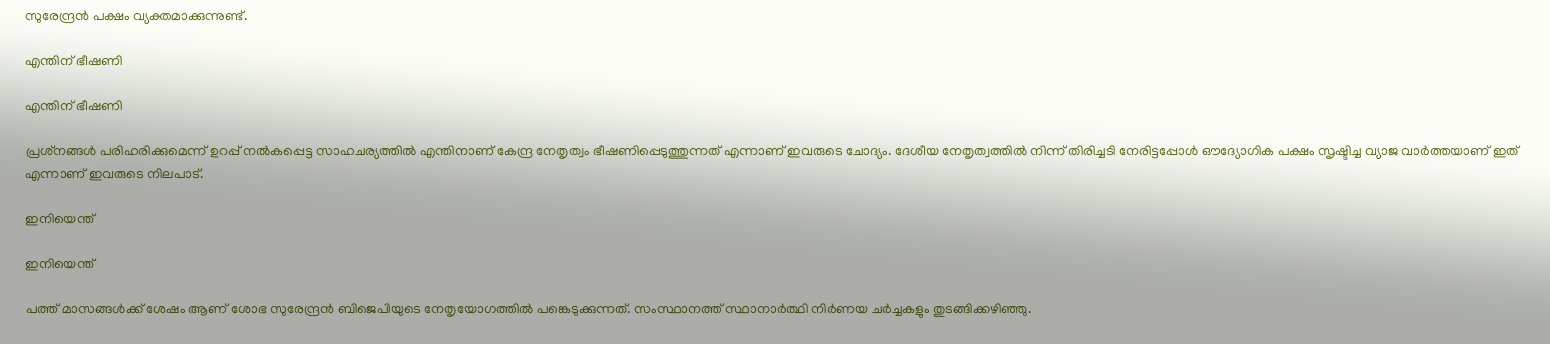സുരേന്ദ്രന്‍ പക്ഷം വ്യക്തമാക്കുന്നുണ്ട്.

എന്തിന് ഭീഷണി

എന്തിന് ഭീഷണി

പ്രശ്‌നങ്ങള്‍ പരിഹരിക്കുമെന്ന് ഉറപ്പ് നല്‍കപ്പെട്ട സാഹചര്യത്തില്‍ എന്തിനാണ് കേന്ദ്ര നേതൃത്വം ഭീഷണിപ്പെടുത്തുന്നത് എന്നാണ് ഇവരുടെ ചോദ്യം. ദേശീയ നേതൃത്വത്തില്‍ നിന്ന് തിരിച്ചടി നേരിട്ടപ്പോള്‍ ഔദ്യോഗിക പക്ഷം സൃഷ്ടിച്ച വ്യാജ വാര്‍ത്തയാണ് ഇത് എന്നാണ് ഇവരുടെ നിലപാട്.

ഇനിയെന്ത്

ഇനിയെന്ത്

പത്ത് മാസങ്ങള്‍ക്ക് ശേഷം ആണ് ശോഭ സുരേന്ദ്രന്‍ ബിജെപിയുടെ നേതൃയോഗത്തില്‍ പങ്കെടുക്കുന്നത്. സംസ്ഥാനത്ത് സ്ഥാനാര്‍ത്ഥി നിര്‍ണയ ചര്‍ച്ചകളും തുടങ്ങിക്കഴിഞ്ഞു.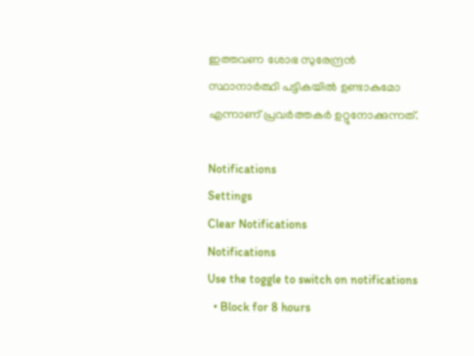ഇത്തവണ ശോഭ സുരേന്ദ്രന്‍ സ്ഥാനാര്‍ത്ഥി പട്ടികയില്‍ ഉണ്ടാകുമോ എന്നാണ് പ്രവര്‍ത്തകര്‍ ഉറ്റുനോക്കുന്നത്.

Notifications
Settings
Clear Notifications
Notifications
Use the toggle to switch on notifications
  • Block for 8 hours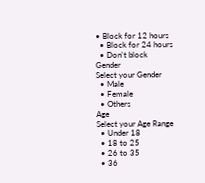• Block for 12 hours
  • Block for 24 hours
  • Don't block
Gender
Select your Gender
  • Male
  • Female
  • Others
Age
Select your Age Range
  • Under 18
  • 18 to 25
  • 26 to 35
  • 36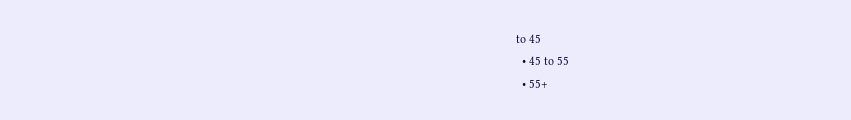to 45
  • 45 to 55
  • 55+